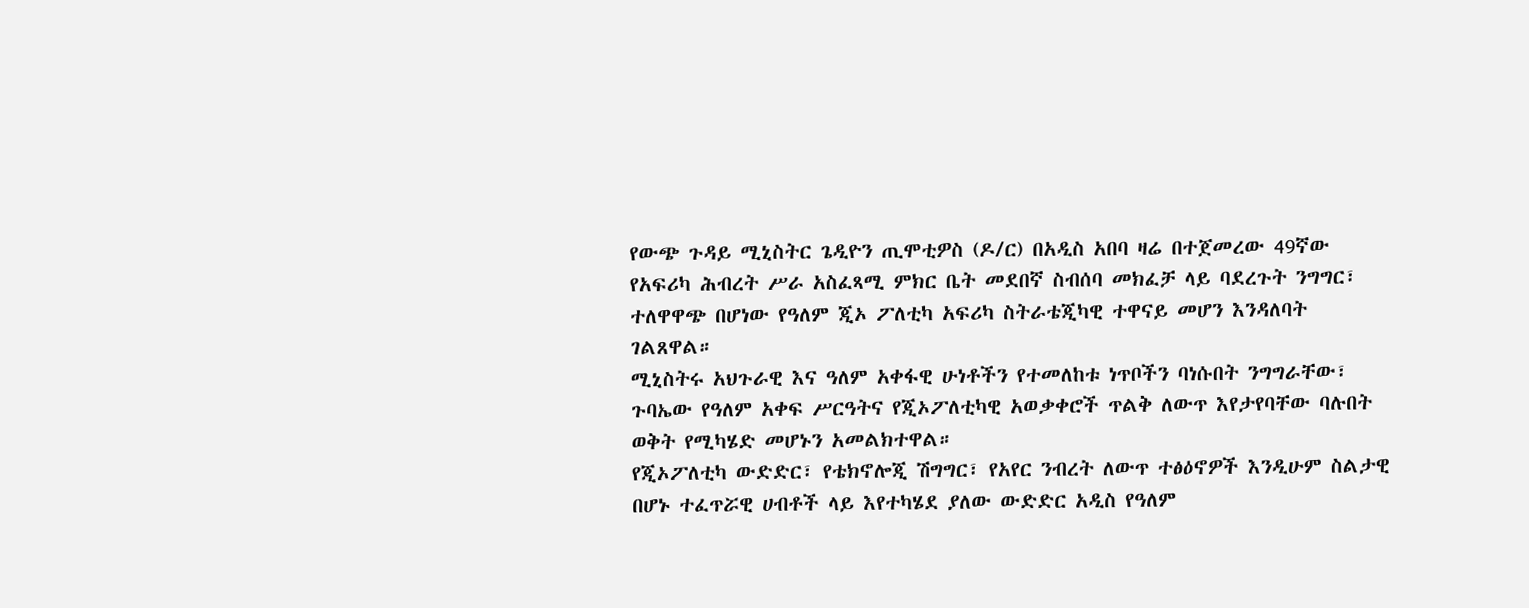የውጭ ጉዳይ ሚኒስትር ጌዲዮን ጢሞቲዎስ (ዶ/ር) በአዲስ አበባ ዛሬ በተጀመረው 49ኛው የአፍሪካ ሕብረት ሥራ አስፈጻሚ ምክር ቤት መደበኛ ስብሰባ መክፈቻ ላይ ባደረጉት ንግግር፣ ተለዋዋጭ በሆነው የዓለም ጂኦ ፖለቲካ አፍሪካ ስትራቴጂካዊ ተዋናይ መሆን እንዳለባት ገልጸዋል።
ሚኒስትሩ አህጉራዊ እና ዓለም አቀፋዊ ሁነቶችን የተመለከቱ ነጥቦችን ባነሱበት ንግግራቸው፣ ጉባኤው የዓለም አቀፍ ሥርዓትና የጂኦፖለቲካዊ አወቃቀሮች ጥልቅ ለውጥ እየታየባቸው ባሉበት ወቅት የሚካሄድ መሆኑን አመልክተዋል።
የጂኦፖለቲካ ውድድር፣ የቴክኖሎጂ ሽግግር፣ የአየር ንብረት ለውጥ ተፅዕኖዎች እንዲሁም ስልታዊ በሆኑ ተፈጥሯዊ ሀብቶች ላይ እየተካሄደ ያለው ውድድር አዲስ የዓለም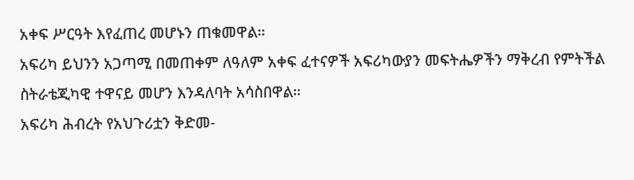አቀፍ ሥርዓት እየፈጠረ መሆኑን ጠቁመዋል።
አፍሪካ ይህንን አጋጣሚ በመጠቀም ለዓለም አቀፍ ፈተናዎች አፍሪካውያን መፍትሔዎችን ማቅረብ የምትችል ስትራቴጂካዊ ተዋናይ መሆን እንዳለባት አሳስበዋል።
አፍሪካ ሕብረት የአህጉሪቷን ቅድመ-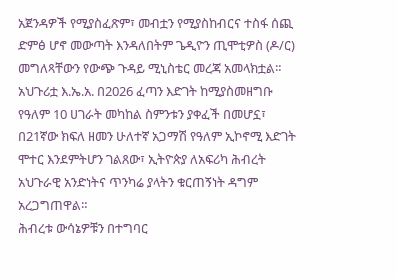አጀንዳዎች የሚያስፈጽም፣ መብቷን የሚያስከብርና ተስፋ ሰጪ ድምፅ ሆኖ መውጣት እንዳለበትም ጌዲዮን ጢሞቲዎስ (ዶ/ር) መግለጻቸውን የውጭ ጉዳይ ሚኒስቴር መረጃ አመላክቷል።
አህጉሪቷ እ.ኤ.አ. በ2026 ፈጣን እድገት ከሚያስመዘግቡ የዓለም 10 ሀገራት መካከል ስምንቱን ያቀፈች በመሆኗ፣ በ21ኛው ክፍለ ዘመን ሁለተኛ አጋማሽ የዓለም ኢኮኖሚ እድገት ሞተር እንደምትሆን ገልጸው፣ ኢትዮጵያ ለአፍሪካ ሕብረት አህጉራዊ አንድነትና ጥንካሬ ያላትን ቁርጠኝነት ዳግም አረጋግጠዋል።
ሕብረቱ ውሳኔዎቹን በተግባር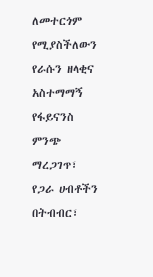ለመተርጎም የሚያስችለውን የራሱን ዘላቂና አስተማማኝ የፋይናንስ ምንጭ ማረጋገጥ፣ የጋራ ሀብቶችን በትብብር፣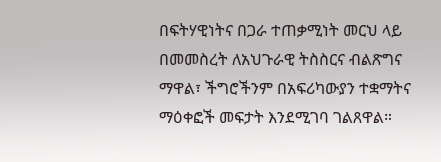በፍትሃዊነትና በጋራ ተጠቃሚነት መርህ ላይ በመመስረት ለአህጉራዊ ትስስርና ብልጽግና ማዋል፣ ችግሮችንም በአፍሪካውያን ተቋማትና ማዕቀፎች መፍታት እንደሚገባ ገልጸዋል።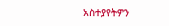አስተያየትዎን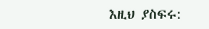እዚህ ያስፍሩ: